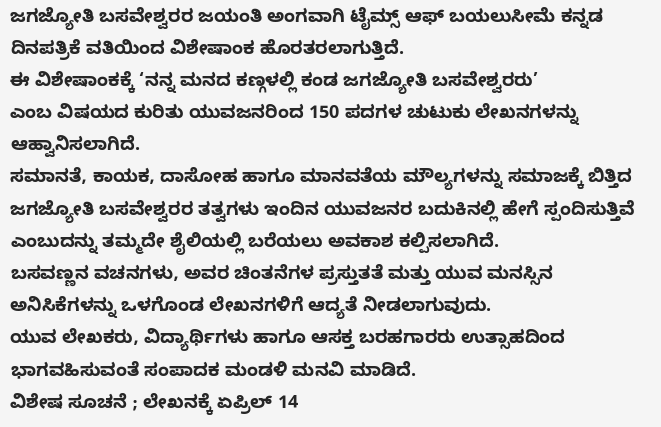ಜಗಜ್ಯೋತಿ ಬಸವೇಶ್ವರರ ಜಯಂತಿ ಅಂಗವಾಗಿ ಟೈಮ್ಸ್ ಆಫ್ ಬಯಲುಸೀಮೆ ಕನ್ನಡ ದಿನಪತ್ರಿಕೆ ವತಿಯಿಂದ ವಿಶೇಷಾಂಕ ಹೊರತರಲಾಗುತ್ತಿದೆ.
ಈ ವಿಶೇಷಾಂಕಕ್ಕೆ ‘ನನ್ನ ಮನದ ಕಣ್ಗಳಲ್ಲಿ ಕಂಡ ಜಗಜ್ಯೋತಿ ಬಸವೇಶ್ವರರು’
ಎಂಬ ವಿಷಯದ ಕುರಿತು ಯುವಜನರಿಂದ 150 ಪದಗಳ ಚುಟುಕು ಲೇಖನಗಳನ್ನು ಆಹ್ವಾನಿಸಲಾಗಿದೆ.
ಸಮಾನತೆ, ಕಾಯಕ, ದಾಸೋಹ ಹಾಗೂ ಮಾನವತೆಯ ಮೌಲ್ಯಗಳನ್ನು ಸಮಾಜಕ್ಕೆ ಬಿತ್ತಿದ ಜಗಜ್ಯೋತಿ ಬಸವೇಶ್ವರರ ತತ್ವಗಳು ಇಂದಿನ ಯುವಜನರ ಬದುಕಿನಲ್ಲಿ ಹೇಗೆ ಸ್ಪಂದಿಸುತ್ತಿವೆ ಎಂಬುದನ್ನು ತಮ್ಮದೇ ಶೈಲಿಯಲ್ಲಿ ಬರೆಯಲು ಅವಕಾಶ ಕಲ್ಪಿಸಲಾಗಿದೆ.
ಬಸವಣ್ಣನ ವಚನಗಳು, ಅವರ ಚಿಂತನೆಗಳ ಪ್ರಸ್ತುತತೆ ಮತ್ತು ಯುವ ಮನಸ್ಸಿನ ಅನಿಸಿಕೆಗಳನ್ನು ಒಳಗೊಂಡ ಲೇಖನಗಳಿಗೆ ಆದ್ಯತೆ ನೀಡಲಾಗುವುದು.
ಯುವ ಲೇಖಕರು, ವಿದ್ಯಾರ್ಥಿಗಳು ಹಾಗೂ ಆಸಕ್ತ ಬರಹಗಾರರು ಉತ್ಸಾಹದಿಂದ ಭಾಗವಹಿಸುವಂತೆ ಸಂಪಾದಕ ಮಂಡಳಿ ಮನವಿ ಮಾಡಿದೆ.
ವಿಶೇಷ ಸೂಚನೆ ; ಲೇಖನಕ್ಕೆ ಏಪ್ರಿಲ್ 14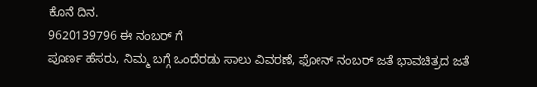ಕೊನೆ ದಿನ.
9620139796 ಈ ನಂಬರ್ ಗೆ
ಪೂರ್ಣ ಹೆಸರು, ನಿಮ್ಮ ಬಗ್ಗೆ ಒಂದೆರಡು ಸಾಲು ವಿವರಣೆ, ಫೋನ್ ನಂಬರ್ ಜತೆ ಭಾವಚಿತ್ರದ ಜತೆ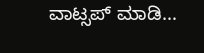ವಾಟ್ಸಪ್ ಮಾಡಿ…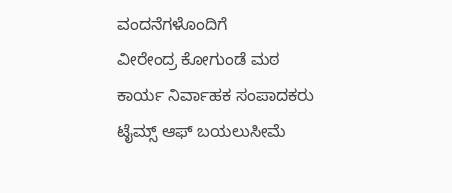ವಂದನೆಗಳೊಂದಿಗೆ
ವೀರೇಂದ್ರ ಕೋಗುಂಡೆ ಮಠ
ಕಾರ್ಯ ನಿರ್ವಾಹಕ ಸಂಪಾದಕರು
ಟೈಮ್ಸ್ ಆಫ್ ಬಯಲುಸೀಮೆ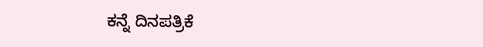ಕನ್ನೆ ದಿನಪತ್ರಿಕೆ